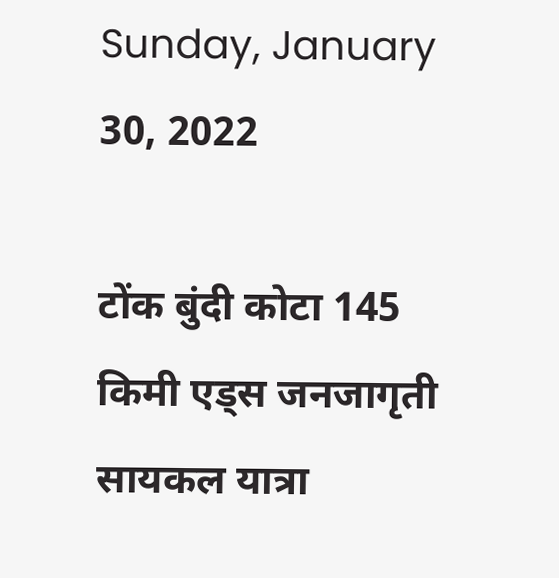Sunday, January 30, 2022

टोंक बुंदी कोटा 145 किमी एड्स जनजागृती सायकल यात्रा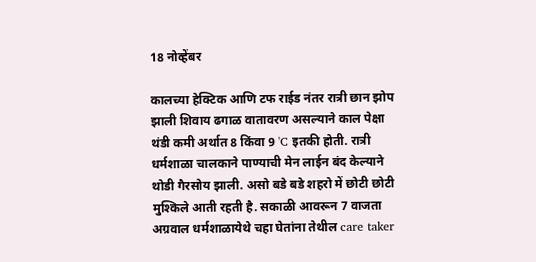18 नोव्हेंबर

कालच्या हेक्टिक आणि टफ राईड नंतर रात्री छान झोप झाली शिवाय ढगाळ वातावरण असल्याने काल पेक्षा थंडी कमी अर्थात 8 किंवा 9 'C इतकी होती. रात्री धर्मशाळा चालकाने पाण्याची मेन लाईन बंद केल्याने थोडी गैरसोय झाली. असो बडे बडे शहरो में छोटी छोटी मुश्किले आती रहती है. सकाळी आवरून 7 वाजता अग्रवाल धर्मशाळायेथे चहा घेतांना तेथील care taker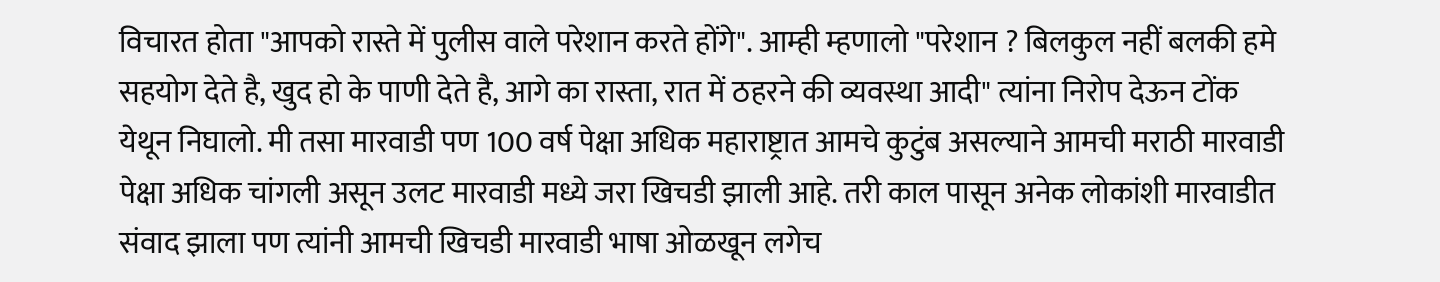विचारत होता "आपको रास्ते में पुलीस वाले परेशान करते होंगे". आम्ही म्हणालो "परेशान ? बिलकुल नहीं बलकी हमे सहयोग देते है, खुद हो के पाणी देते है, आगे का रास्ता, रात में ठहरने की व्यवस्था आदी" त्यांना निरोप देऊन टोंक येथून निघालो. मी तसा मारवाडी पण 100 वर्ष पेक्षा अधिक महाराष्ट्रात आमचे कुटुंब असल्याने आमची मराठी मारवाडी पेक्षा अधिक चांगली असून उलट मारवाडी मध्ये जरा खिचडी झाली आहे. तरी काल पासून अनेक लोकांशी मारवाडीत संवाद झाला पण त्यांनी आमची खिचडी मारवाडी भाषा ओळखून लगेच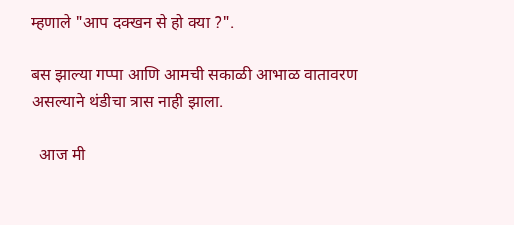म्हणाले "आप दक्खन से हो क्या ?".

बस झाल्या गप्पा आणि आमची सकाळी आभाळ वातावरण असल्याने थंडीचा त्रास नाही झाला.

  आज मी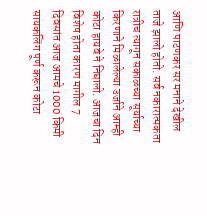आणि पाटणकर सर मनाने देखील ताजे झालो होतो. सर्व नकारात्मकता रात्रीच त्यागून सकाळच्या सूर्याच्या किरणाने मिळालेल्या उर्जाने आम्ही कोटा हायवे ने निघालो. आजचा दिन विशेष होता कारण मागील 7 दिवसांत आज आमचे 1000 किमी सायकलिंग पूर्ण करून कोटा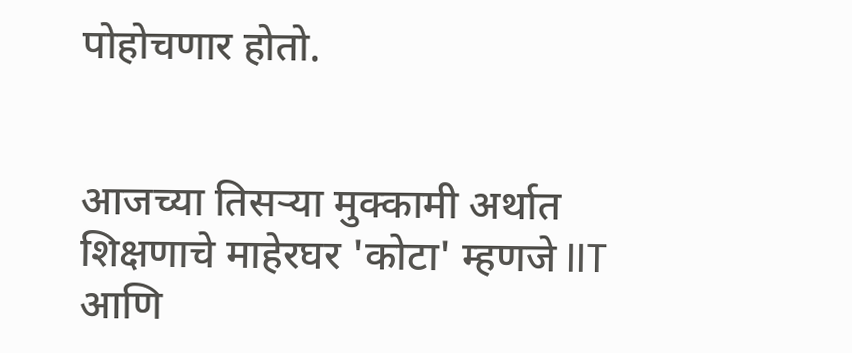पोहोचणार होतो.


आजच्या तिसऱ्या मुक्कामी अर्थात शिक्षणाचे माहेरघर 'कोटा' म्हणजे IIT आणि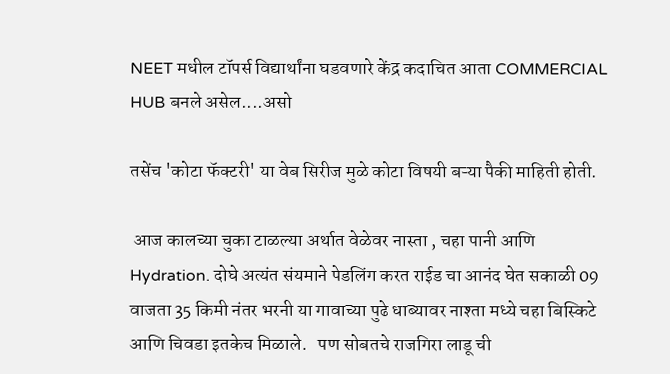NEET मधील टॉपर्स विद्यार्थांना घडवणारे केंद्र कदाचित आता COMMERCIAL HUB बनले असेल....असो

तसेंच 'कोटा फॅक्टरी' या वेब सिरीज मुळे कोटा विषयी बऱ्या पैकी माहिती होती.

 आज कालच्या चुका टाळल्या अर्थात वेळेवर नास्ता , चहा पानी आणि Hydration. दोघे अत्यंत संयमाने पेडलिंग करत राईड चा आनंद घेत सकाळी 09 वाजता 35 किमी नंतर भरनी या गावाच्या पुढे धाब्यावर नाश्ता मध्ये चहा बिस्किटे आणि चिवडा इतकेच मिळाले.   पण सोबतचे राजगिरा लाडू ची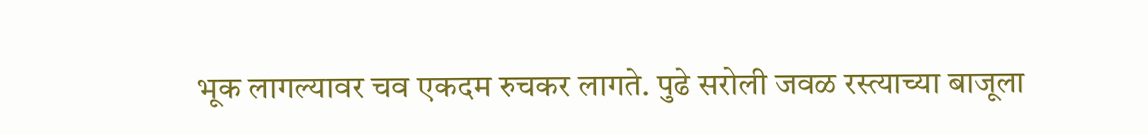भूक लागल्यावर चव एकदम रुचकर लागते. पुढे सरोली जवळ रस्त्याच्या बाजूला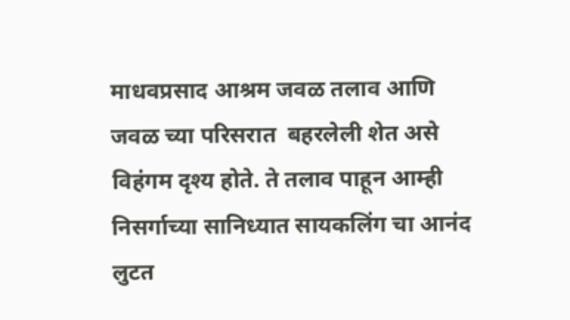माधवप्रसाद आश्रम जवळ तलाव आणि जवळ च्या परिसरात  बहरलेली शेत असे विहंगम दृश्य होते. ते तलाव पाहून आम्ही निसर्गाच्या सानिध्यात सायकलिंग चा आनंद लुटत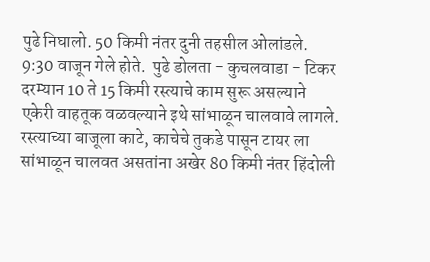पुढे निघालो. 50 किमी नंतर दुनी तहसील ओलांडले.  9:30 वाजून गेले होते.  पुढे डोलता - कुचलवाडा - टिकर दरम्यान 10 ते 15 किमी रस्त्याचे काम सुरू असल्याने  एकेरी वाहतूक वळवल्याने इथे सांभाळून चालवावे लागले. रस्त्याच्या बाजूला काटे, काचेचे तुकडे पासून टायर ला सांभाळून चालवत असतांना अखेर 80 किमी नंतर हिंदोली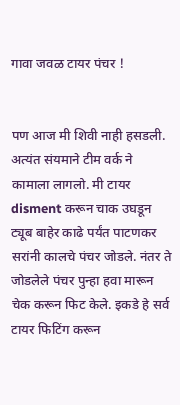गावा जवळ टायर पंचर !


पण आज मी शिवी नाही हसडली. अत्यंत संयमाने टीम वर्क ने कामाला लागलो. मी टायर disment करून चाक उघडून ट्यूब बाहेर काढे पर्यंत पाटणकर सरांनी कालचे पंचर जोडले. नंतर ते जोडलेले पंचर पुन्हा हवा मारून चेक करून फिट केले. इकडे हे सर्व टायर फिटिंग करून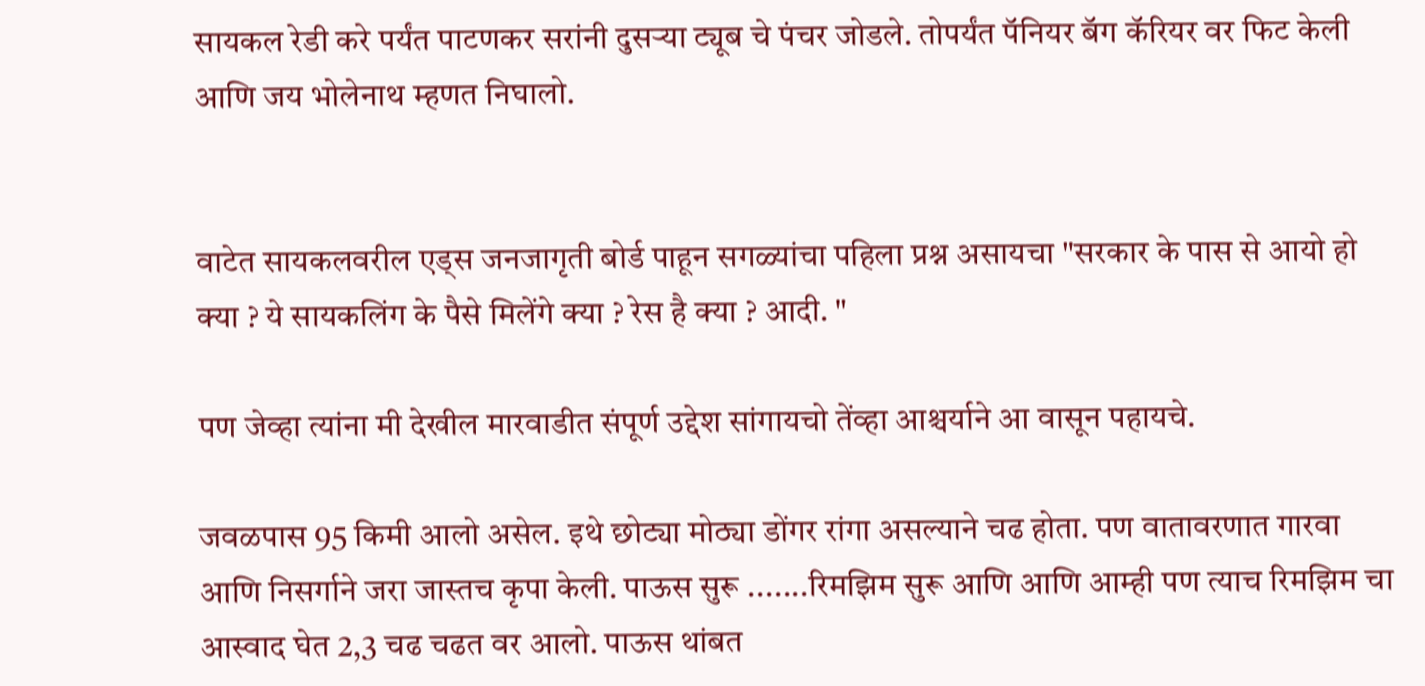सायकल रेडी करे पर्यंत पाटणकर सरांनी दुसऱ्या ट्यूब चे पंचर जोडले. तोपर्यंत पॅनियर बॅग कॅरियर वर फिट केली आणि जय भोलेनाथ म्हणत निघालो.


वाटेत सायकलवरील एड्स जनजागृती बोर्ड पाहून सगळ्यांचा पहिला प्रश्न असायचा "सरकार के पास से आयो हो क्या ? ये सायकलिंग के पैसे मिलेंगे क्या ? रेस है क्या ? आदी. "

पण जेव्हा त्यांना मी देखील मारवाडीत संपूर्ण उद्देश सांगायचो तेंव्हा आश्चर्याने आ वासून पहायचे.

जवळपास 95 किमी आलो असेल. इथे छोट्या मोठ्या डोंगर रांगा असल्याने चढ होता. पण वातावरणात गारवा आणि निसर्गाने जरा जास्तच कृपा केली. पाऊस सुरू .......रिमझिम सुरू आणि आणि आम्ही पण त्याच रिमझिम चा आस्वाद घेत 2,3 चढ चढत वर आलो. पाऊस थांबत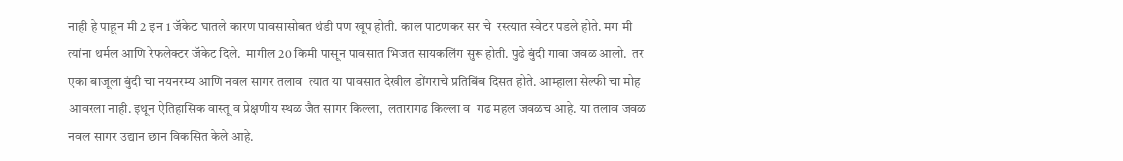नाही हे पाहून मी 2 इन 1 जॅकेट घातले कारण पावसासोबत थंडी पण खूप होती. काल पाटणकर सर चे  रस्त्यात स्वेटर पडले होते. मग मी त्यांना थर्मल आणि रेफलेक्टर जॅकेट दिले.  मागील 20 किमी पासून पावसात भिजत सायकलिंग सुरू होती. पुढे बुंदी गावा जवळ आलो.  तर एका बाजूला बुंदी चा नयनरम्य आणि नवल सागर तलाव  त्यात या पावसात देखील डोंगराचे प्रतिबिंब दिसत होते. आम्हाला सेल्फी चा मोह आवरला नाही. इथून ऐतिहासिक वास्तू व प्रेक्षणीय स्थळ जैत सागर किल्ला,  लतारागढ किल्ला व  गढ महल जवळच आहे. या तलाव जवळ नवल सागर उद्यान छान विकसित केले आहे.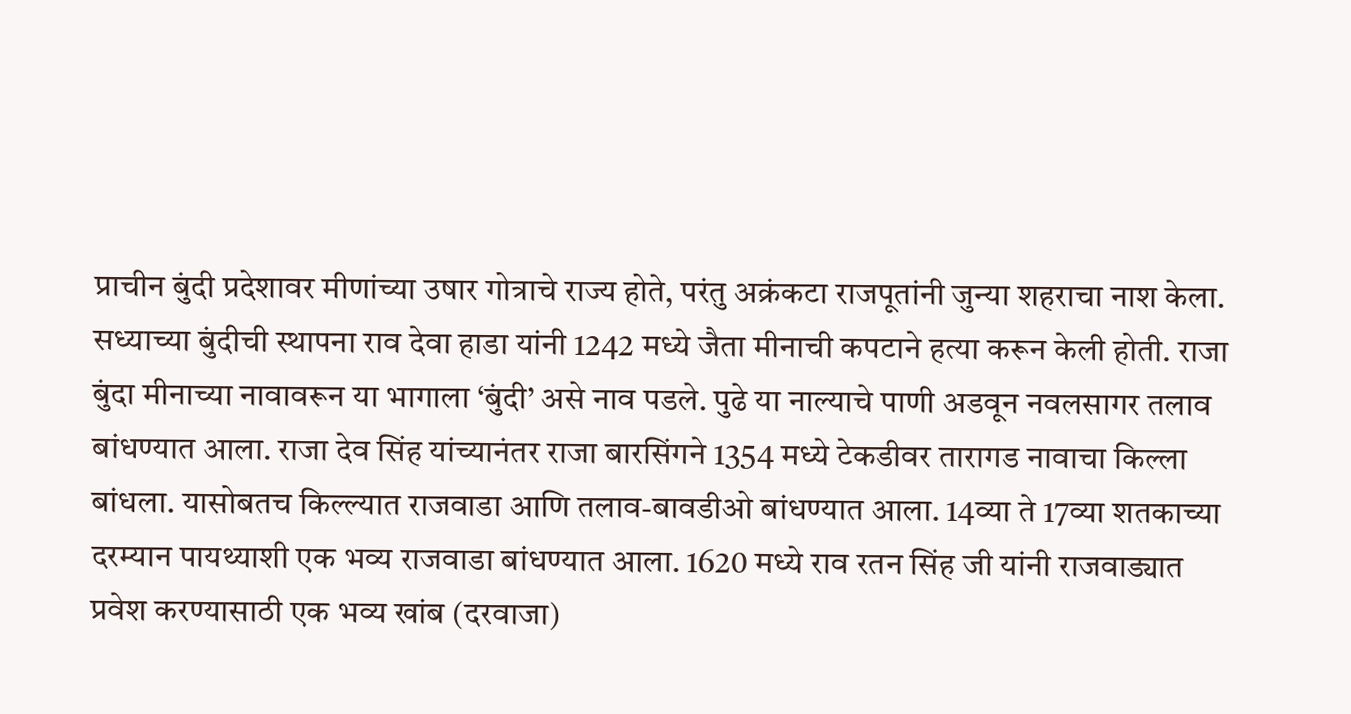प्राचीन बुंदी प्रदेशावर मीणांच्या उषार गोत्राचे राज्य होते, परंतु अक्रंकटा राजपूतांनी जुन्या शहराचा नाश केला. सध्याच्या बुंदीची स्थापना राव देवा हाडा यांनी 1242 मध्ये जैता मीनाची कपटाने हत्या करून केली होती. राजा बुंदा मीनाच्या नावावरून या भागाला ‘बुंदी’ असे नाव पडले. पुढे या नाल्याचे पाणी अडवून नवलसागर तलाव बांधण्यात आला. राजा देव सिंह यांच्यानंतर राजा बारसिंगने 1354 मध्ये टेकडीवर तारागड नावाचा किल्ला बांधला. यासोबतच किल्ल्यात राजवाडा आणि तलाव-बावडीओ बांधण्यात आला. 14व्या ते 17व्या शतकाच्या दरम्यान पायथ्याशी एक भव्य राजवाडा बांधण्यात आला. 1620 मध्ये राव रतन सिंह जी यांनी राजवाड्यात प्रवेश करण्यासाठी एक भव्य खांब (दरवाजा)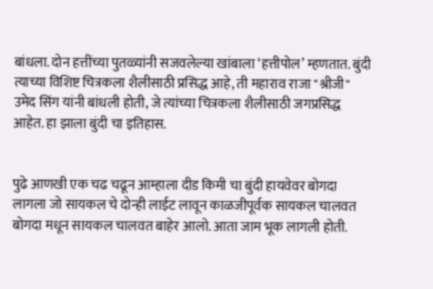बांधला. दोन हत्तींच्या पुतळ्यांनी सजवलेल्या खांबाला ‘हत्तीपोल’ म्हणतात. बुंदी त्याच्या विशिष्ट चित्रकला शैलीसाठी प्रसिद्ध आहे, ती महाराव राजा "श्रीजी" उमेद सिंग यांनी बांधली होती, जे त्यांच्या चित्रकला शैलीसाठी जगप्रसिद्ध आहेत. हा झाला बुंदी चा इतिहास.


पुढे आणखी एक चढ चढून आम्हाला दीड किमी चा बुंदी हायवेवर बोगदा लागला जो सायकल चे दोन्ही लाईट लावून काळजीपूर्वक सायकल चालवत बोगदा मधून सायकल चालवत बाहेर आलो. आता जाम भूक लागली होती.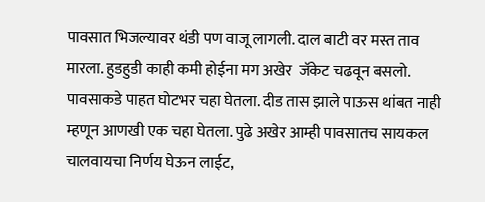पावसात भिजल्यावर थंडी पण वाजू लागली. दाल बाटी वर मस्त ताव मारला. हुडहुडी काही कमी होईना मग अखेर  जॅकेट चढवून बसलो. पावसाकडे पाहत घोटभर चहा घेतला. दीड तास झाले पाऊस थांबत नाही म्हणून आणखी एक चहा घेतला. पुढे अखेर आम्ही पावसातच सायकल चालवायचा निर्णय घेऊन लाईट,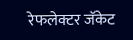रेफलेक्टर जॅकेट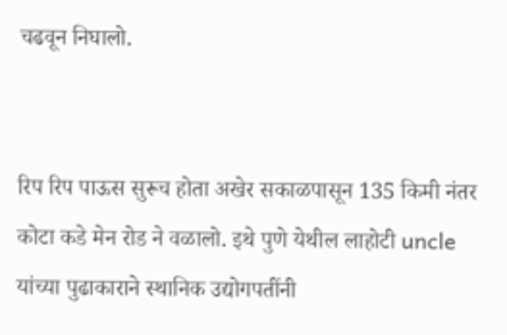चढवून निघालो.


रिप रिप पाऊस सुरूच होता अखेर सकाळपासून 135 किमी नंतर कोटा कडे मेन रोड ने वळालो. इथे पुणे येथील लाहोटी uncle  यांच्या पुढाकाराने स्थानिक उद्योगपतींनी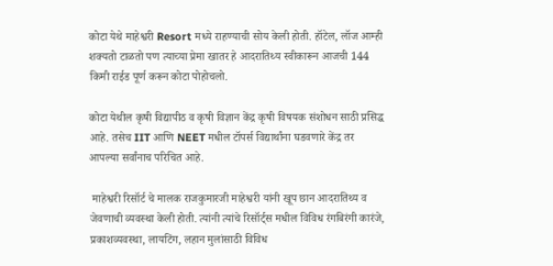कोटा येथे माहेश्वरी Resort मध्ये राहण्याची सोय केली होती. हॉटेल, लॉज आम्ही शक्यतो टाळतो पण त्याच्या प्रेमा खातर हे आदरातिथ्य स्वीकारून आजची 144 किमी राईड पूर्ण करून कोटा पोहोचलो.

कोटा येथील कृषी विद्यापीठ व कृषी विज्ञान केंद्र कृषी विषयक संशोधन साठी प्रसिद्ध आहे. तसेच IIT आणि NEET मधील टॉपर्स विद्यार्थांना घडवणारे केंद्र तर आपल्या सर्वांनाच परिचित आहे.

 माहेश्वरी रिसॉर्ट चे मालक राजकुमारजी माहेश्वरी यांनी खूप छान आदरातिथ्य व जेवणाची व्यवस्था केली होती. त्यांनी त्यांचे रिसॉर्ट्स मधील विविध रंगबिरंगी कारंजे, प्रकाशव्यवस्था, लायटिंग, लहान मुलांसाठी विविध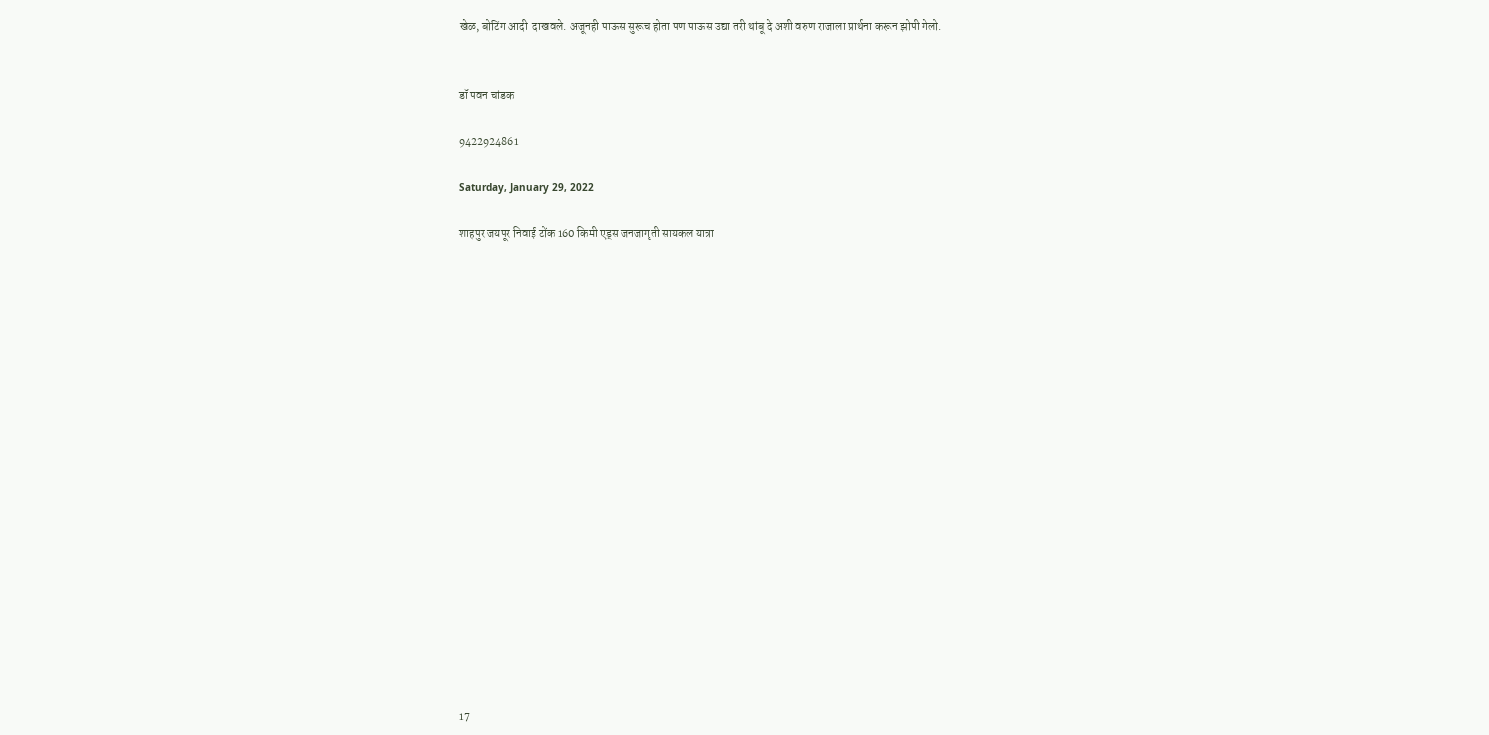खेळ, बोटिंग आदी  दाखवले. अजूनही पाऊस सुरूच होता पण पाऊस उद्या तरी थांबू दे अशी वरुण राजाला प्रार्थना करून झोपी गेलो.


डॉ पवन चांडक

9422924861

Saturday, January 29, 2022

शाहपुर जयपूर निवाई टोंक 160 किमी एड्स जनजागृती सायकल यात्रा




















17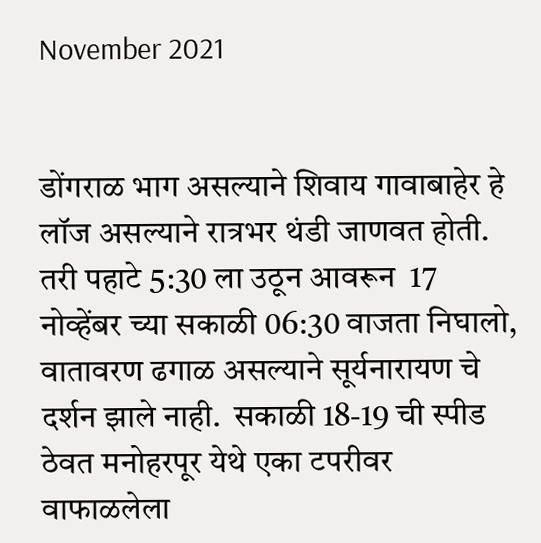November 2021


डोंगराळ भाग असल्याने शिवाय गावाबाहेर हे लॉज असल्याने रात्रभर थंडी जाणवत होती. तरी पहाटे 5:30 ला उठून आवरून  17 नोव्हेंबर च्या सकाळी 06:30 वाजता निघालो, वातावरण ढगाळ असल्याने सूर्यनारायण चे दर्शन झाले नाही.  सकाळी 18-19 ची स्पीड ठेवत मनोहरपूर येथे एका टपरीवर वाफाळलेला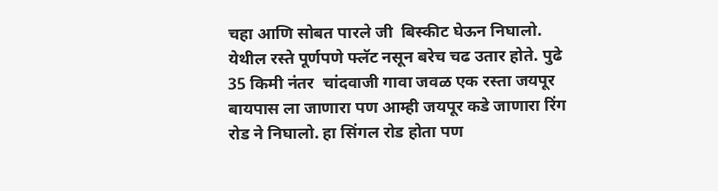चहा आणि सोबत पारले जी  बिस्कीट घेऊन निघालो. येथील रस्ते पूर्णपणे फ्लॅट नसून बरेच चढ उतार होते. पुढे 35 किमी नंतर  चांदवाजी गावा जवळ एक रस्ता जयपूर बायपास ला जाणारा पण आम्ही जयपूर कडे जाणारा रिंग रोड ने निघालो. हा सिंगल रोड होता पण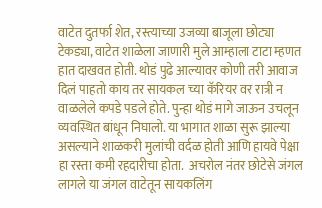वाटेत दुतर्फा शेत, रस्त्याच्या उजव्या बाजूला छोट्या टेकड्या, वाटेत शाळेला जाणारी मुले आम्हाला टाटा म्हणत हात दाखवत होती. थोडं पुढे आल्यावर कोणी तरी आवाज दिलं पाहतो काय तर सायकल च्या कॅरियर वर रात्री न वाळलेले कपडे पडले होते. पुन्हा थोडं मागे जाऊन उचलून व्यवस्थित बांधून निघालो. या भागात शाळा सुरू झाल्या असल्याने शाळकरी मुलांची वर्दळ होती आणि हायवे पेक्षा हा रस्ता कमी रहदारीचा होता.  अचरोल नंतर छोटेसे जंगल लागले या जंगल वाटेतून सायकलिंग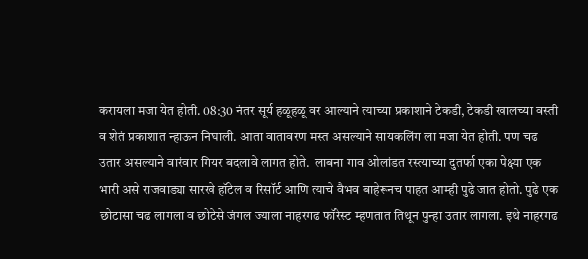करायला मजा येत होती. 08:30 नंतर सूर्य हळूहळू वर आल्याने त्याच्या प्रकाशाने टेकडी, टेकडी खालच्या वस्ती व शेतं प्रकाशात न्हाऊन निघाली. आता वातावरण मस्त असल्याने सायकलिंग ला मजा येत होती. पण चढ उतार असल्याने वारंवार गियर बदलावे लागत होते.  लाबना गाव ओलांडत रस्त्याच्या दुतर्फा एका पेक्ष्या एक भारी असे राजवाड्या सारखे हॉटेल व रिसॉर्ट आणि त्याचे वैभव बाहेरूनच पाहत आम्ही पुढे जात होतो. पुढे एक छोटासा चढ लागला व छोटेसे जंगल ज्याला नाहरगढ फॉरेस्ट म्हणतात तिथून पुन्हा उतार लागला. इथे नाहरगढ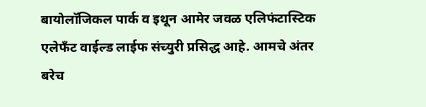बायोलॉजिकल पार्क व इथून आमेर जवळ एलिफंटास्टिक एलेफँट वाईल्ड लाईफ संच्युरी प्रसिद्ध आहे. आमचे अंतर बरेच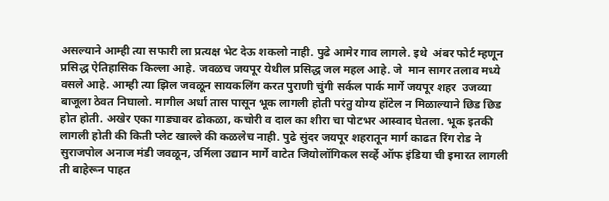असल्याने आम्ही त्या सफारी ला प्रत्यक्ष भेट देऊ शकलो नाही. पुढे आमेर गाव लागले. इथे  अंबर फोर्ट म्हणून प्रसिद्ध ऐतिहासिक किल्ला आहे. जवळच जयपूर येथील प्रसिद्ध जल महल आहे. जे  मान सागर तलाव मध्ये वसले आहे. आम्ही त्या झिल जवळून सायकलिंग करत पुराणी चुंगी सर्कल पार्क मार्गे जयपूर शहर  उजव्या बाजूला ठेवत निघालो. मागील अर्धा तास पासून भूक लागली होती परंतु योग्य हॉटेल न मिळाल्याने छिड छिड होत होती. अखेर एका गाड्यावर ढोकळा, कचोरी व दाल का शीरा चा पोटभर आस्वाद घेतला. भूक इतकी लागली होती की किती प्लेट खाल्ले की कळलेच नाही. पुढे सुंदर जयपूर शहरातून मार्ग काढत रिंग रोड ने सुराजपोल अनाज मंडी जवळून, उर्मिला उद्यान मार्गे वाटेत जियोलॉगिकल सर्व्हे ऑफ इंडिया ची इमारत लागली ती बाहेरून पाहत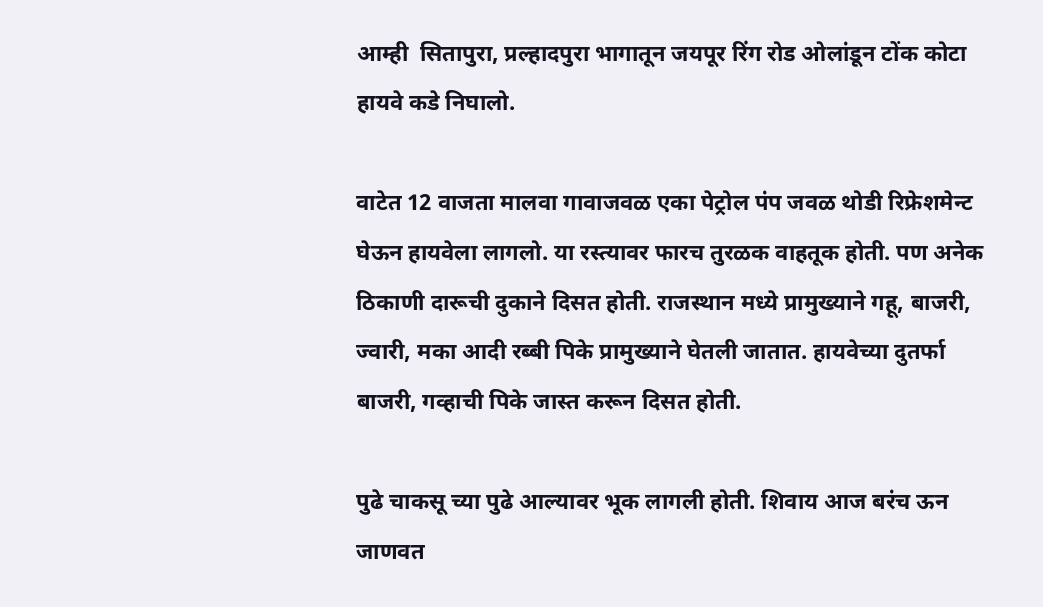आम्ही  सितापुरा, प्रल्हादपुरा भागातून जयपूर रिंग रोड ओलांडून टोंक कोटा हायवे कडे निघालो.

वाटेत 12 वाजता मालवा गावाजवळ एका पेट्रोल पंप जवळ थोडी रिफ्रेशमेन्ट घेऊन हायवेला लागलो. या रस्त्यावर फारच तुरळक वाहतूक होती. पण अनेक ठिकाणी दारूची दुकाने दिसत होती. राजस्थान मध्ये प्रामुख्याने गहू, बाजरी, ज्वारी, मका आदी रब्बी पिके प्रामुख्याने घेतली जातात. हायवेच्या दुतर्फा बाजरी, गव्हाची पिके जास्त करून दिसत होती.

पुढे चाकसू च्या पुढे आल्यावर भूक लागली होती. शिवाय आज बरंच ऊन जाणवत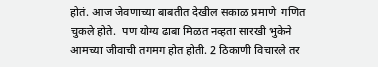होतं. आज जेवणाच्या बाबतीत देखील सकाळ प्रमाणे  गणित चुकले होते.  पण योग्य ढाबा मिळत नव्हता सारखी भुकेने आमच्या जीवाची तगमग होत होती. 2 ठिकाणी विचारले तर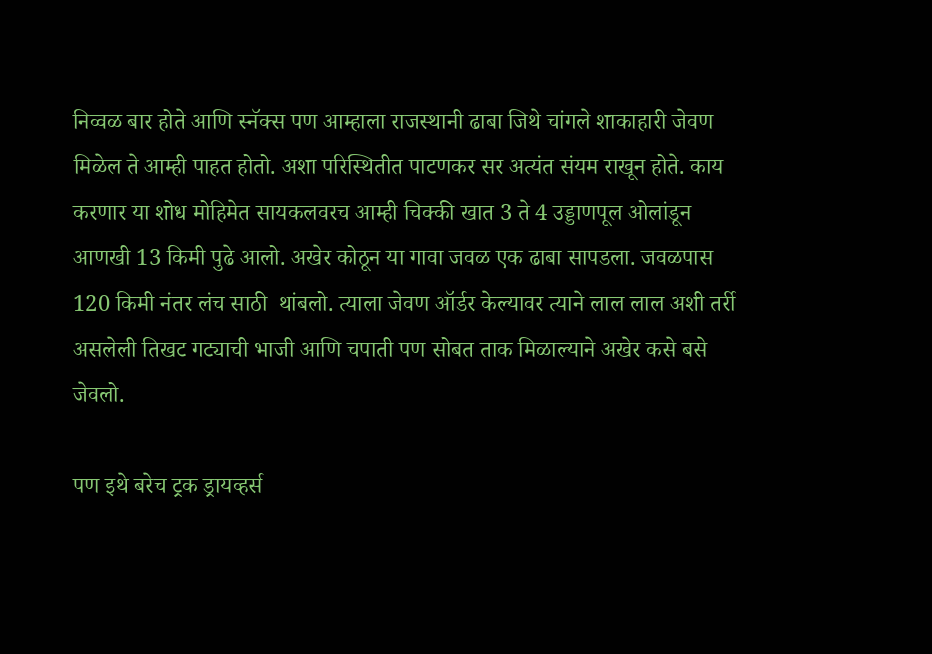निव्वळ बार होते आणि स्नॅक्स पण आम्हाला राजस्थानी ढाबा जिथे चांगले शाकाहारी जेवण मिळेल ते आम्ही पाहत होतो. अशा परिस्थितीत पाटणकर सर अत्यंत संयम राखून होते. काय करणार या शोध मोहिमेत सायकलवरच आम्ही चिक्की खात 3 ते 4 उड्डाणपूल ओलांडून आणखी 13 किमी पुढे आलो. अखेर कोठून या गावा जवळ एक ढाबा सापडला. जवळपास 120 किमी नंतर लंच साठी  थांबलो. त्याला जेवण ऑर्डर केल्यावर त्याने लाल लाल अशी तर्री असलेली तिखट गट्याची भाजी आणि चपाती पण सोबत ताक मिळाल्याने अखेर कसे बसे जेवलो.

पण इथे बरेच ट्रक ड्रायव्हर्स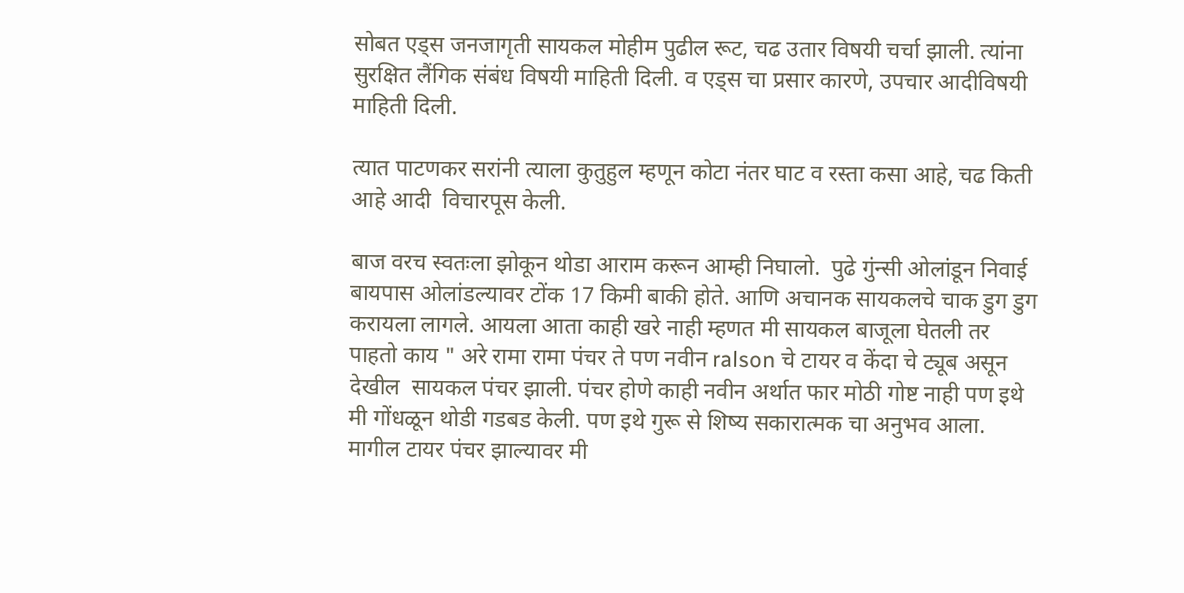सोबत एड्स जनजागृती सायकल मोहीम पुढील रूट, चढ उतार विषयी चर्चा झाली. त्यांना सुरक्षित लैंगिक संबंध विषयी माहिती दिली. व एड्स चा प्रसार कारणे, उपचार आदीविषयी माहिती दिली.

त्यात पाटणकर सरांनी त्याला कुतुहुल म्हणून कोटा नंतर घाट व रस्ता कसा आहे, चढ किती आहे आदी  विचारपूस केली.

बाज वरच स्वतःला झोकून थोडा आराम करून आम्ही निघालो.  पुढे गुंन्सी ओलांडून निवाई बायपास ओलांडल्यावर टोंक 17 किमी बाकी होते. आणि अचानक सायकलचे चाक डुग डुग करायला लागले. आयला आता काही खरे नाही म्हणत मी सायकल बाजूला घेतली तर पाहतो काय " अरे रामा रामा पंचर ते पण नवीन ralson चे टायर व केंदा चे ट्यूब असून देखील  सायकल पंचर झाली. पंचर होणे काही नवीन अर्थात फार मोठी गोष्ट नाही पण इथे मी गोंधळून थोडी गडबड केली. पण इथे गुरू से शिष्य सकारात्मक चा अनुभव आला.  मागील टायर पंचर झाल्यावर मी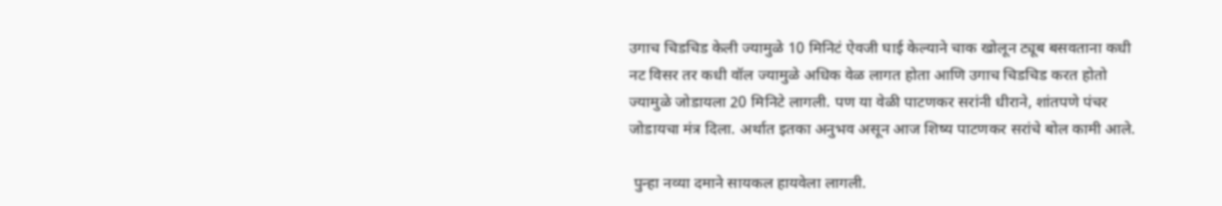उगाच चिडचिड केली ज्यामुळे 10 मिनिटं ऐवजी घाई केल्याने चाक खोलून ट्यूब बसवताना कधी नट विसर तर कधी वॉल ज्यामुळे अधिक वेळ लागत होता आणि उगाच चिडचिड करत होतो ज्यामुळे जोडायला 20 मिनिटे लागली. पण या वेळी पाटणकर सरांनी धीराने, शांतपणे पंचर जोडायचा मंत्र दिला. अर्थात इतका अनुभव असून आज शिष्य पाटणकर सरांचे बोल कामी आले.

 पुन्हा नव्या दमाने सायकल हायवेला लागली.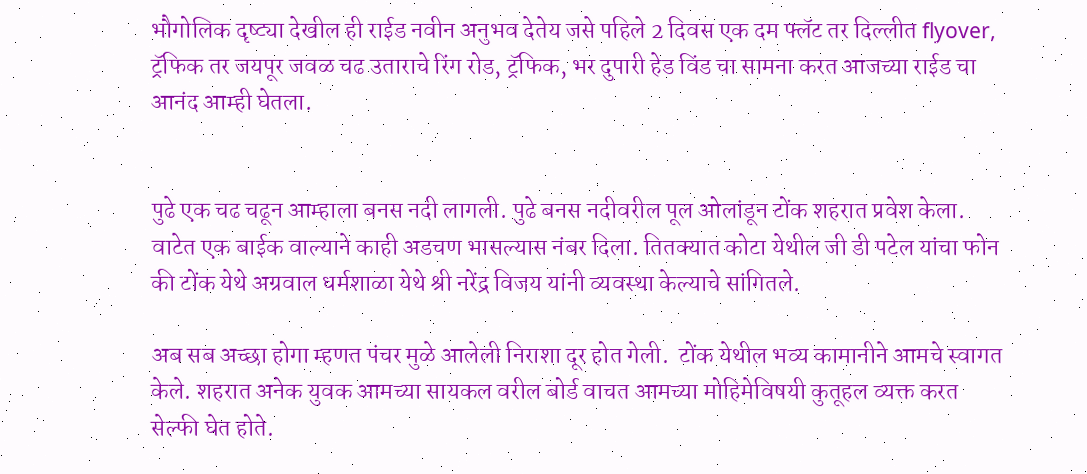भौगोलिक दृष्ट्या देखील ही राईड नवीन अनुभव देतेय जसे पहिले 2 दिवस एक दम फ्लॅट तर दिल्लीत flyover, ट्रॅफिक तर जयपूर जवळ चढ उताराचे रिंग रोड, ट्रॅफिक, भर दुपारी हेड विंड चा सामना करत आजच्या राईड चा आनंद आम्ही घेतला.


पुढे एक चढ चढून आम्हाला बनस नदी लागली. पुढे बनस नदीवरील पूल ओलांडून टोंक शहरात प्रवेश केला. वाटेत एक बाईक वाल्याने काही अडचण भासल्यास नंबर दिला. तितक्यात कोटा येथील जी डी पटेल यांचा फोन की टोंक येथे अग्रवाल धर्मशाळा येथे श्री नरेंद्र विजय यांनी व्यवस्था केल्याचे सांगितले.

अब सब अच्छा होगा म्हणत पंचर मुळे आलेली निराशा दूर होत गेली.  टोंक येथील भव्य कामानीने आमचे स्वागत केले. शहरात अनेक युवक आमच्या सायकल वरील बोर्ड वाचत आमच्या मोहिमेविषयी कुतूहल व्यक्त करत सेल्फी घेत होते.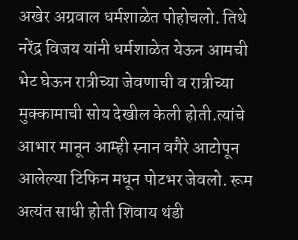अखेर अग्रवाल धर्मशाळेत पोहोचलो. तिथे नरेंद्र विजय यांनी धर्मशाळेत येऊन आमची भेट घेऊन रात्रीच्या जेवणाची व रात्रीच्या मुक्कामाची सोय देखील केली होती.त्यांचे आभार मानून आम्ही स्नान वगैरे आटोपून आलेल्या टिफिन मधून पोटभर जेवलो. रूम अत्यंत साधी होती शिवाय थंडी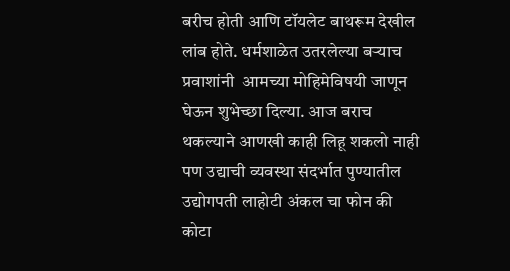बरीच होती आणि टॉयलेट बाथरूम देखील लांब होते. धर्मशाळेत उतरलेल्या बऱ्याच प्रवाशांनी  आमच्या मोहिमेविषयी जाणून घेऊन शुभेच्छा दिल्या. आज बराच थकल्याने आणखी काही लिहू शकलो नाही पण उद्याची व्यवस्था संदर्भात पुण्यातील उद्योगपती लाहोटी अंकल चा फोन की कोटा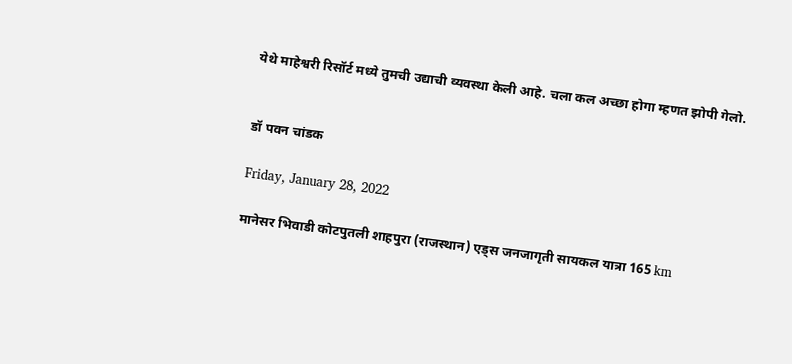येथे माहेश्वरी रिसॉर्ट मध्ये तुमची उद्याची व्यवस्था केली आहे. चला कल अच्छा होगा म्हणत झोपी गेलो.


डॉ पवन चांडक

Friday, January 28, 2022

मानेसर भिवाडी कोटपुतली शाहपुरा (राजस्थान) एड्स जनजागृती सायकल यात्रा 165 km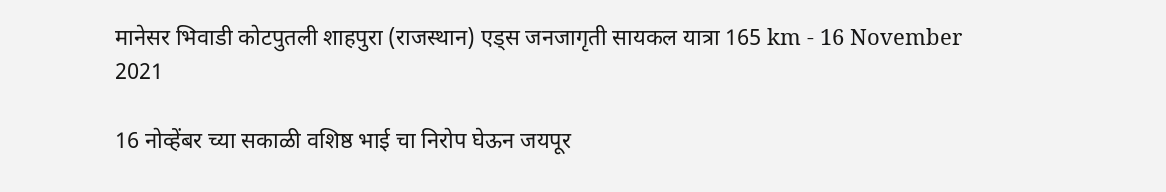मानेसर भिवाडी कोटपुतली शाहपुरा (राजस्थान) एड्स जनजागृती सायकल यात्रा 165 km - 16 November 2021

16 नोव्हेंबर च्या सकाळी वशिष्ठ भाई चा निरोप घेऊन जयपूर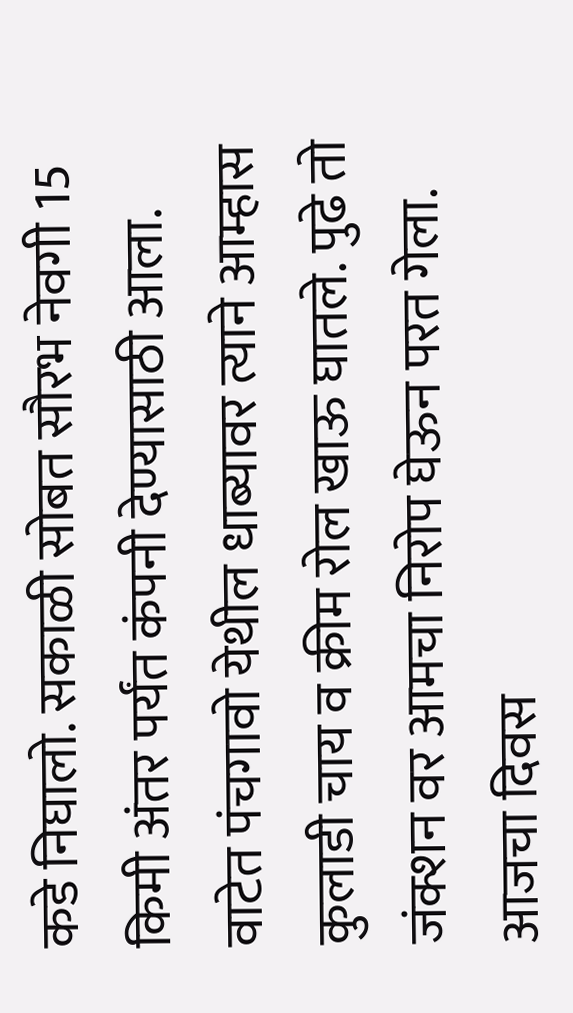कडे निघालो. सकाळी सोबत सौरभ नेवगी 15 किमी अंतर पर्यंत कंपनी देण्यासाठी आला. वाटेत पंचगावो येथील धाब्यावर त्याने आम्हास कुलाडी चाय व क्रीम रोल खाऊ घातले. पुढे तो जंक्शन वर आमचा निरोप घेऊन परत गेला. आजचा दिवस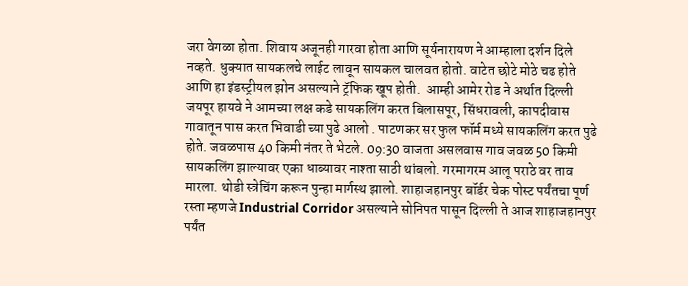जरा वेगळा होता. शिवाय अजूनही गारवा होता आणि सूर्यनारायण ने आम्हाला दर्शन दिले नव्हते. धुक्यात सायकलचे लाईट लावून सायकल चालवत होतो. वाटेत छोटे मोठे चढ होते आणि हा इंडस्ट्रीयल झोन असल्याने ट्रॅफिक खूप होती.  आम्ही आमेर रोड ने अर्थात दिल्ली जयपूर हायवे ने आमच्या लक्ष कडे सायकलिंग करत बिलासपूर, सिंधरावली, कापदीवास गावातून पास करत भिवाडी च्या पुढे आलो . पाटणकर सर फुल फॉर्म मध्ये सायकलिंग करत पुढे होते. जवळपास 40 किमी नंतर ते भेटले. 09:30 वाजता असलवास गाव जवळ 50 किमी सायकलिंग झाल्यावर एका धाब्यावर नाश्ता साठी थांबलो. गरमागरम आलू पराठे वर ताव मारला. थोडी स्त्रेचिंग करून पुन्हा मार्गस्थ झालो. शाहाजहानपुर बॉर्डर चेक पोस्ट पर्यंतचा पूर्ण रस्ता म्हणजे Industrial Corridor असल्याने सोनिपत पासून दिल्ली ते आज शाहाजहानपुर पर्यंत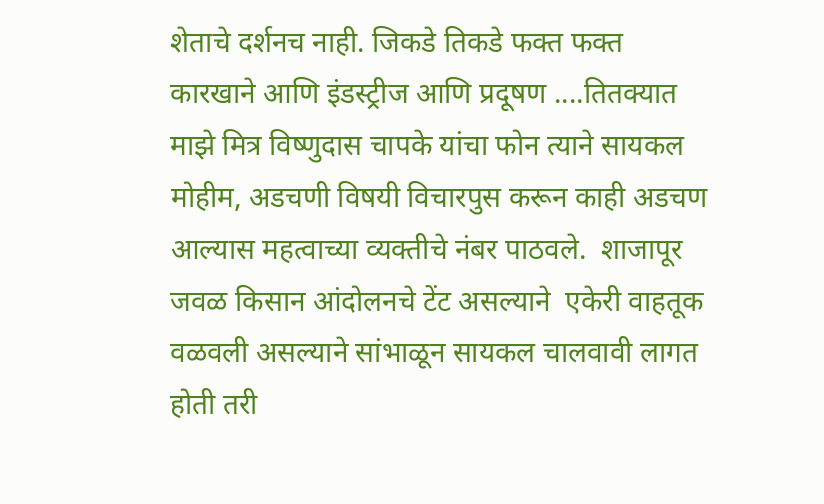शेताचे दर्शनच नाही. जिकडे तिकडे फक्त फक्त कारखाने आणि इंडस्ट्रीज आणि प्रदूषण ....तितक्यात माझे मित्र विष्णुदास चापके यांचा फोन त्याने सायकल मोहीम, अडचणी विषयी विचारपुस करून काही अडचण आल्यास महत्वाच्या व्यक्तीचे नंबर पाठवले.  शाजापूर जवळ किसान आंदोलनचे टेंट असल्याने  एकेरी वाहतूक वळवली असल्याने सांभाळून सायकल चालवावी लागत होती तरी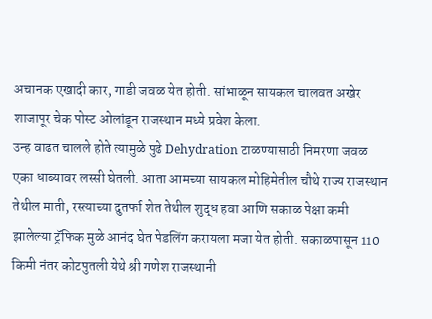अचानक एखादी कार, गाडी जवळ येत होती. सांभाळून सायकल चालवत अखेर शाजापूर चेक पोस्ट ओलांडून राजस्थान मध्ये प्रवेश केला.
उन्ह वाढत चालले होते त्यामुळे पुढे Dehydration टाळण्यासाठी निमरणा जवळ एका धाब्यावर लस्सी घेतली. आता आमच्या सायकल मोहिमेतील चौथे राज्य राजस्थान तेथील माती, रस्त्याच्या दुतर्फा शेत तेथील शुद्ध हवा आणि सकाळ पेक्षा कमी झालेल्या ट्रॅफिक मुळे आनंद घेत पेडलिंग करायला मजा येत होती. सकाळपासून 110 किमी नंतर कोटपुतली येथे श्री गणेश राजस्थानी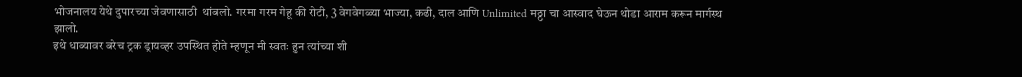भोजनालय येथे दुपारच्या जेवणासाठी  थांबलो. गरमा गरम गेहू की रोटी, 3 वेगवेगळ्या भाज्या, कढी, दाल आणि Unlimited मठ्ठा चा आस्वाद घेऊन थोडा आराम करून मार्गस्थ झालो.
इथे धाब्यावर बरेच ट्रक ड्रायव्हर उपस्थित होते म्हणून मी स्वतः हुन त्यांच्या शी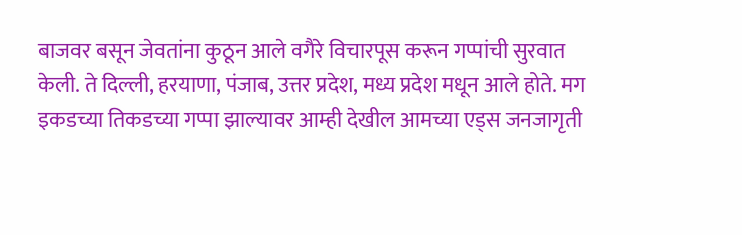बाजवर बसून जेवतांना कुठून आले वगैरे विचारपूस करून गप्पांची सुरवात केली. ते दिल्ली, हरयाणा, पंजाब, उत्तर प्रदेश, मध्य प्रदेश मधून आले होते. मग इकडच्या तिकडच्या गप्पा झाल्यावर आम्ही देखील आमच्या एड्स जनजागृती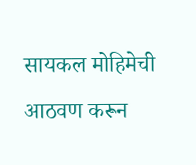सायकल मोहिमेची आठवण करून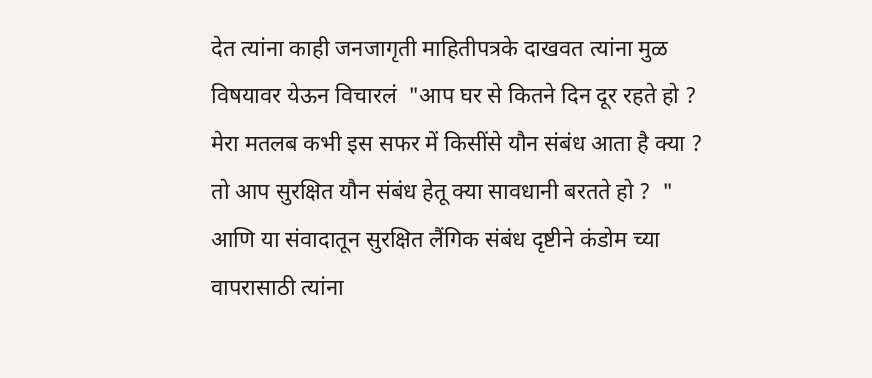देत त्यांना काही जनजागृती माहितीपत्रके दाखवत त्यांना मुळ विषयावर येऊन विचारलं  "आप घर से कितने दिन दूर रहते हो ? मेरा मतलब कभी इस सफर में किसींसे यौन संबंध आता है क्या ? तो आप सुरक्षित यौन संबंध हेतू क्या सावधानी बरतते हो ?  " आणि या संवादातून सुरक्षित लैंगिक संबंध दृष्टीने कंडोम च्या वापरासाठी त्यांना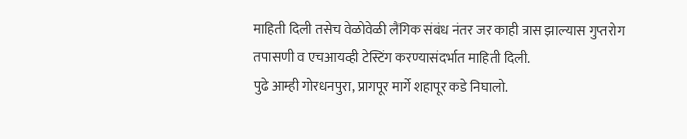माहिती दिली तसेच वेळोवेळी लैंगिक संबंध नंतर जर काही त्रास झाल्यास गुप्तरोग तपासणी व एचआयव्ही टेस्टिंग करण्यासंदर्भात माहिती दिली.
पुढे आम्ही गोरधनपुरा, प्रागपूर मार्गे शहापूर कडे निघालो.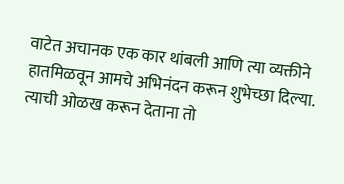वाटेत अचानक एक कार थांबली आणि त्या व्यक्तीने हातमिळवून आमचे अभिनंदन करून शुभेच्छा दिल्या. त्याची ओळख करून देताना तो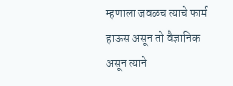म्हणाला जवळच त्याचे फार्म हाऊस असून तो वैज्ञानिक असून त्याने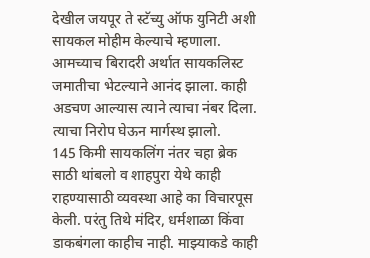देखील जयपूर ते स्टॅच्यु ऑफ युनिटी अशी सायकल मोहीम केल्याचे म्हणाला. आमच्याच बिरादरी अर्थात सायकलिस्ट जमातीचा भेटल्याने आनंद झाला. काही अडचण आल्यास त्याने त्याचा नंबर दिला. त्याचा निरोप घेऊन मार्गस्थ झालो.
145 किमी सायकलिंग नंतर चहा ब्रेक साठी थांबलो व शाहपुरा येथे काही राहण्यासाठी व्यवस्था आहे का विचारपूस केली. परंतु तिथे मंदिर, धर्मशाळा किंवा डाकबंगला काहीच नाही. माझ्याकडे काही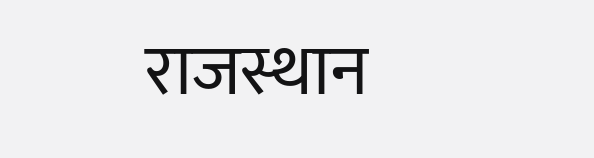राजस्थान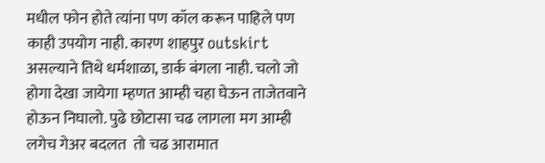मधील फोन होते त्यांना पण कॉल करून पाहिले पण काही उपयोग नाही. कारण शाहपुर outskirt असल्याने तिथे धर्मशाळा, डार्क बंगला नाही. चलो जो होगा देखा जायेगा म्हणत आम्ही चहा घेऊन ताजेतवाने होऊन निघालो. पुढे छोटासा चढ लागला मग आम्ही लगेच गेअर बदलत  तो चढ आरामात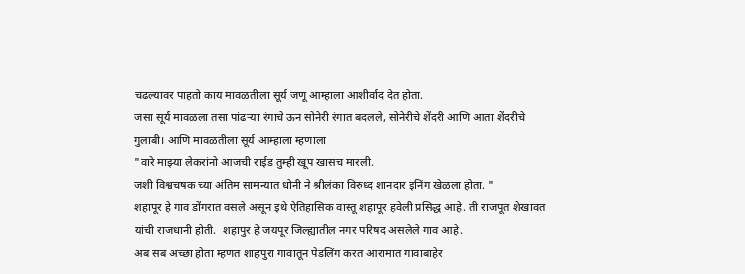चढल्यावर पाहतो काय मावळतीला सूर्य जणू आम्हाला आशीर्वाद देत होता.
जसा सूर्य मावळला तसा पांढऱ्या रंगाचे ऊन सोनेरी रंगात बदलले, सोनेरीचे शेंदरी आणि आता शेंदरीचे गुलाबी। आणि मावळतीला सूर्य आम्हाला म्हणाला
"वारे माझ्या लेकरांनो आजची राईड तुम्ही खूप खासच मारली.
जशी विश्वचषक च्या अंतिम सामन्यात धोनी ने श्रीलंका विरुध्द शानदार इनिंग खेळला होता. "
शहापूर हे गाव डोंगरात वसले असून इथे ऐतिहासिक वास्तू शहापूर हवेली प्रसिद्ध आहे. ती राजपूत शेखावत यांची राजधानी होती.  शहापुर हे जयपूर जिल्ह्यातील नगर परिषद असलेले गाव आहे.
अब सब अच्छा होता म्हणत शाहपुरा गावातून पेडलिंग करत आरामात गावाबाहेर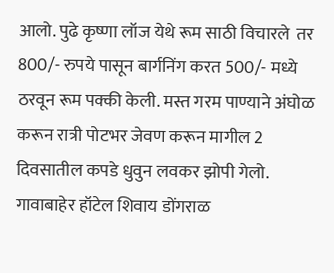आलो. पुढे कृष्णा लॉज येथे रूम साठी विचारले  तर 800/- रुपये पासून बार्गनिंग करत 500/- मध्ये ठरवून रूम पक्की केली. मस्त गरम पाण्याने अंघोळ करून रात्री पोटभर जेवण करून मागील 2 दिवसातील कपडे धुवुन लवकर झोपी गेलो. गावाबाहेर हॉटेल शिवाय डोंगराळ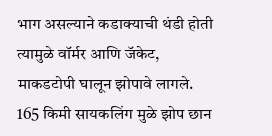भाग असल्याने कडाक्याची थंडी होती त्यामुळे वॉर्मर आणि जॅकेट, माकडटोपी घालून झोपावे लागले.
165 किमी सायकलिंग मुळे झोप छान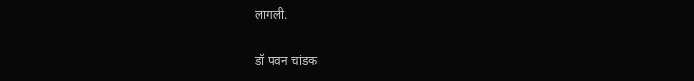लागली.

डॉ पवन चांडक